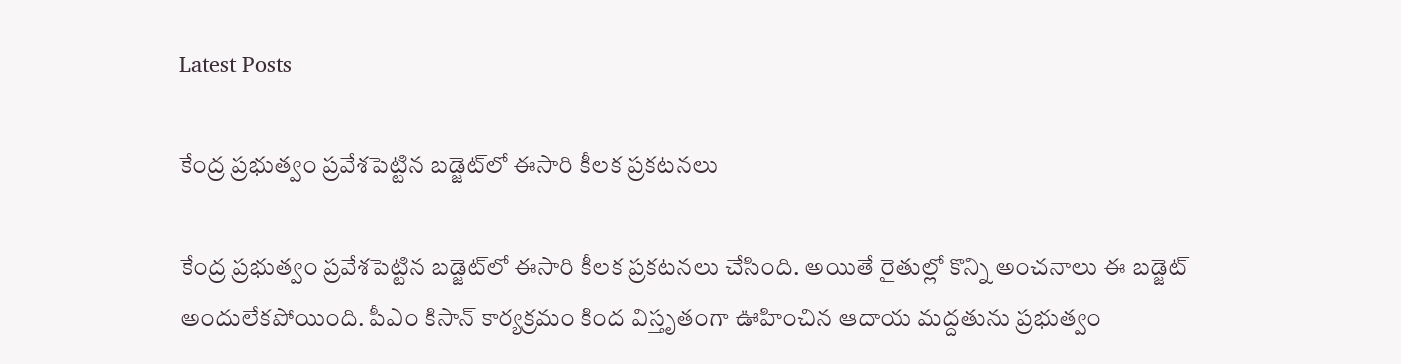Latest Posts

కేంద్ర ప్రభుత్వం ప్రవేశపెట్టిన బడ్జెట్‌లో ఈసారి కీలక ప్రకటనలు

కేంద్ర ప్రభుత్వం ప్రవేశపెట్టిన బడ్జెట్‌లో ఈసారి కీలక ప్రకటనలు చేసింది. అయితే రైతుల్లో కొన్ని అంచనాలు ఈ బడ్జెట్ అందులేకపోయింది. పీఎం కిసాన్ కార్యక్రమం కింద విస్తృతంగా ఊహించిన ఆదాయ మద్దతును ప్రభుత్వం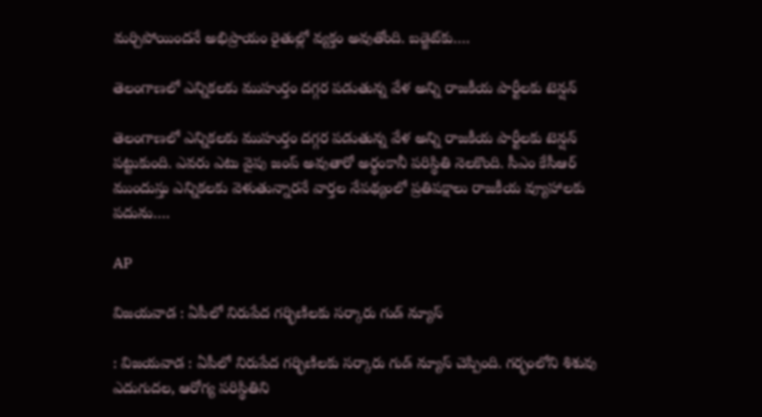మర్చిపోయిందనే అభిప్రాయం రైతుల్లో వ్యక్తం అవుతోంది. బడ్జెట్‌కు….

తెలంగాణలో ఎన్నికలకు ముహుర్తం దగ్గర పడుతున్న వేళ అన్ని రాజకీయ పార్టీలకు టెన్షన్

తెలంగాణలో ఎన్నికలకు ముహుర్తం దగ్గర పడుతున్న వేళ అన్ని రాజకీయ పార్టీలకు టెన్షన్ పట్టుకుంది. ఎవరు ఎటు వైపు జంప్ అవుతారో అర్థంకానీ పరిస్థితి నెలకొంది. సీఎం కేసీఆర్ ముందుస్తు ఎన్నికలకు వెళుతున్నారనే వార్తల నేపథ్యంలో ప్రతిపక్షాలు రాజకీయ వ్యూహాలకు పదును….

AP

విజయవాడ : ఏపీలో నిరుపేద గర్భిణిలకు సర్కారు గుడ్ న్యూస్

: విజయవాడ : ఏపీలో నిరుపేద గర్భిణిలకు సర్కారు గుడ్ న్యూస్ చెప్పింది. గర్భంలోని శిశువు ఎదుగుదల, ఆరోగ్య పరిస్థితిని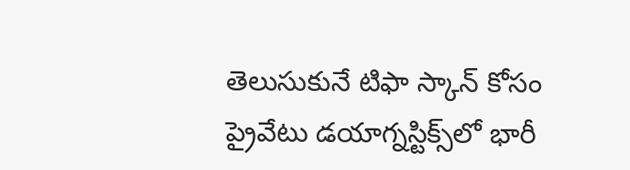తెలుసుకునే టిఫా స్కాన్ కోసం ప్రైవేటు డయాగ్నస్టిక్స్‌లో భారీ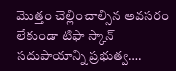మొత్తం చెల్లించాల్సిన అవసరం లేకుండా టిఫా స్కాన్ సదుపాయాన్ని ప్రభుత్వ….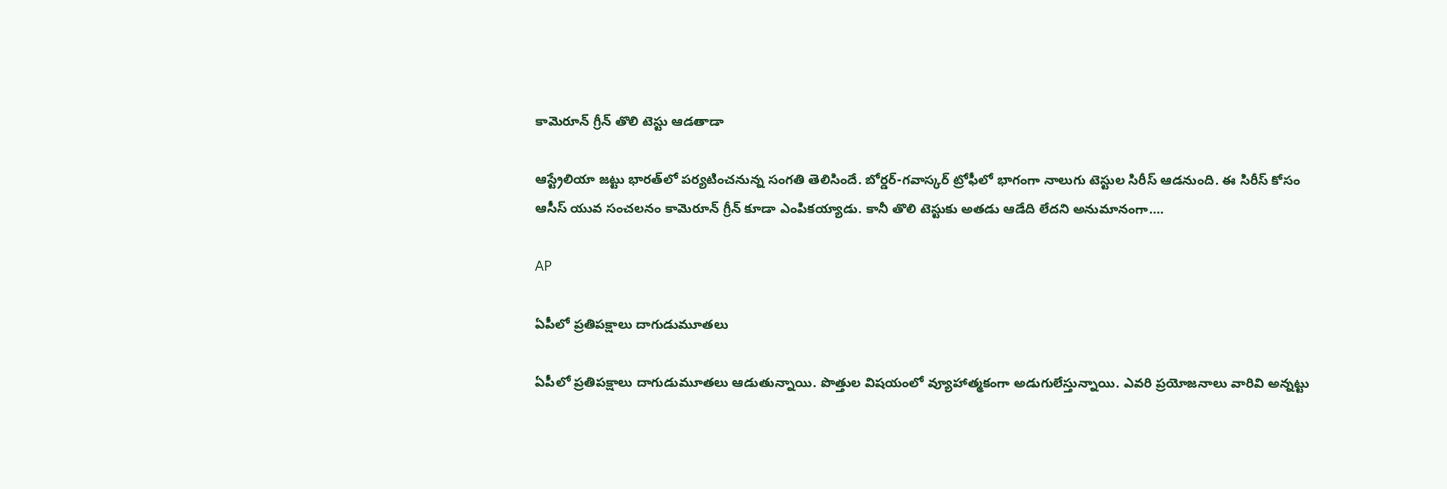కామెరూన్ గ్రీన్ తొలి టెస్టు ఆడతాడా

ఆస్ట్రేలియా జట్టు భారత్‌లో పర్యటించనున్న సంగతి తెలిసిందే. బోర్డర్-గవాస్కర్ ట్రోఫీలో భాగంగా నాలుగు టెస్టుల సిరీస్ ఆడనుంది. ఈ సిరీస్ కోసం ఆసీస్ యువ సంచలనం కామెరూన్ గ్రీన్ కూడా ఎంపికయ్యాడు. కానీ తొలి టెస్టుకు అతడు ఆడేది లేదని అనుమానంగా….

AP

ఏపీలో ప్రతిపక్షాలు దాగుడుమూతలు

ఏపీలో ప్రతిపక్షాలు దాగుడుమూతలు ఆడుతున్నాయి. పొత్తుల విషయంలో వ్యూహాత్మకంగా అడుగులేస్తున్నాయి. ఎవరి ప్రయోజనాలు వారివి అన్నట్టు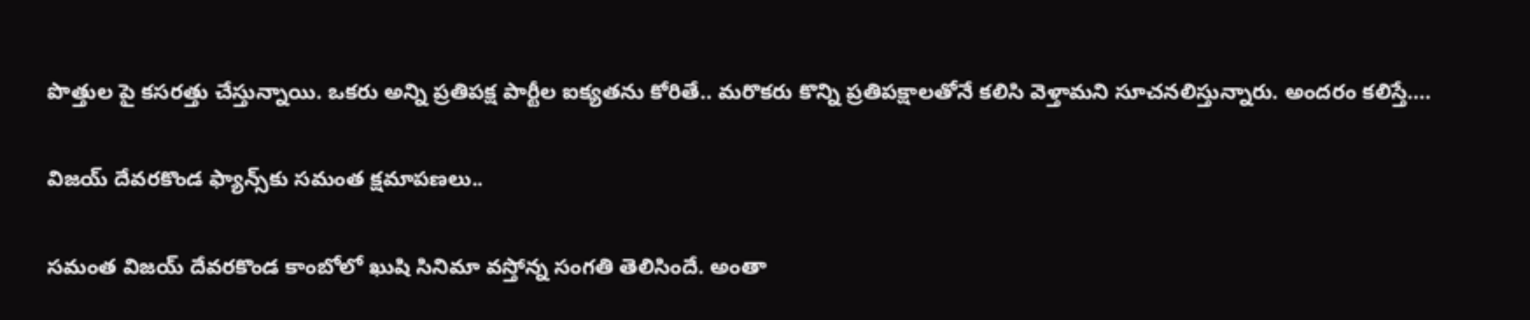పొత్తుల పై కసరత్తు చేస్తున్నాయి. ఒకరు అన్ని ప్రతిపక్ష పార్టీల ఐక్యతను కోరితే.. మరొకరు కొన్ని ప్రతిపక్షాలతోనే కలిసి వెళ్తామని సూచనలిస్తున్నారు. అందరం కలిస్తే….

విజయ్ దేవరకొండ ఫ్యాన్స్‌కు సమంత క్షమాపణలు..

సమంత విజయ్ దేవరకొండ కాంబోలో ఖుషి సినిమా వస్తోన్న సంగతి తెలిసిందే. అంతా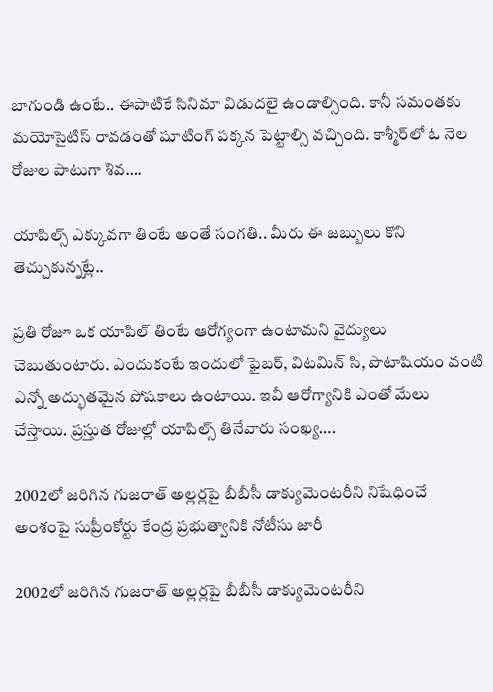బాగుండి ఉంటే.. ఈపాటికే సినిమా విడుదలై ఉండాల్సింది. కానీ సమంతకు మయోసైటిస్ రావడంతో షూటింగ్ పక్కన పెట్టాల్సి వచ్చింది. కాశ్మీర్‌లో ఓ నెల రోజుల పాటుగా శివ….

యాపిల్స్ ఎక్కువగా తింటే అంతే సంగతి.. మీరు ఈ జబ్బులు కొని తెచ్చుకున్నట్లే..

ప్రతి రోజూ ఒక యాపిల్ తింటే ఆరోగ్యంగా ఉంటామని వైద్యులు చెబుతుంటారు. ఎందుకంటే ఇందులో ఫైబర్, విటమిన్ సి, పొటాషియం వంటి ఎన్నో అద్భుతమైన పోషకాలు ఉంటాయి. ఇవీ ఆరోగ్యానికి ఎంతో మేలు చేస్తాయి. ప్రస్తుత రోజుల్లో యాపిల్స్ తినేవారు సంఖ్య….

2002లో జరిగిన గుజరాత్ అల్లర్లపై బీబీసీ డాక్యుమెంటరీని నిషేధించే అంశంపై సుప్రీంకోర్టు కేంద్ర ప్రభుత్వానికి నోటీసు జారీ

2002లో జరిగిన గుజరాత్ అల్లర్లపై బీబీసీ డాక్యుమెంటరీని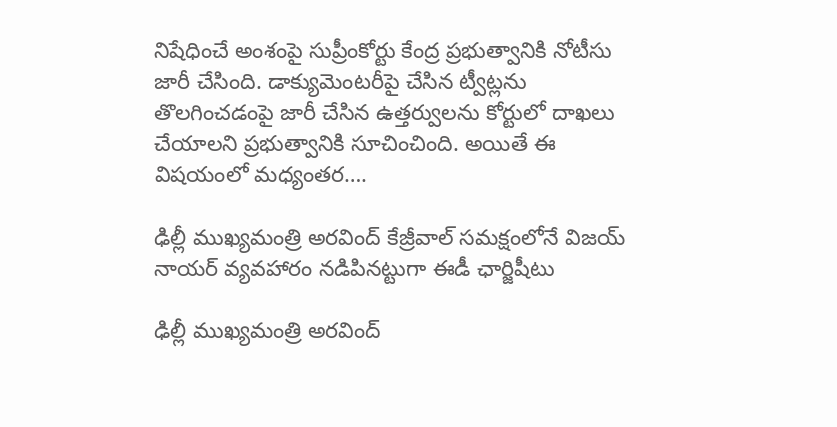నిషేధించే అంశంపై సుప్రీంకోర్టు కేంద్ర ప్రభుత్వానికి నోటీసు జారీ చేసింది. డాక్యుమెంటరీపై చేసిన ట్వీట్లను తొలగించడంపై జారీ చేసిన ఉత్తర్వులను కోర్టులో దాఖలు చేయాలని ప్రభుత్వానికి సూచించింది. అయితే ఈ విషయంలో మధ్యంతర….

ఢిల్లీ ముఖ్యమంత్రి అరవింద్ కేజ్రీవాల్ సమక్షంలోనే విజయ్ నాయర్ వ్యవహారం నడిపినట్టుగా ఈడీ ఛార్జిషీటు

ఢిల్లీ ముఖ్యమంత్రి అరవింద్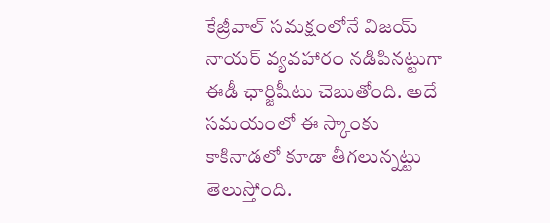కేజ్రీవాల్ సమక్షంలోనే విజయ్ నాయర్ వ్యవహారం నడిపినట్టుగా ఈడీ ఛార్జిషీటు చెబుతోంది. అదే సమయంలో ఈ స్కాంకు కాకినాడలో కూడా తీగలున్నట్టు తెలుస్తోంది.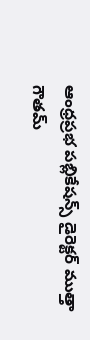ఆంధ్రప్రభ పబ్లికేషన్స్ డైరెక్టర్ ముత్తా గౌతమ్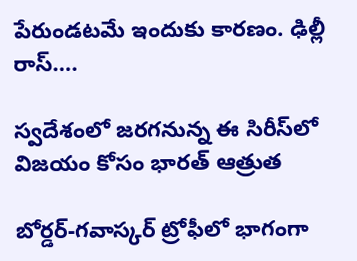పేరుండటమే ఇందుకు కారణం. ఢిల్లీ రాస్….

స్వదేశంలో జరగనున్న ఈ సిరీస్‌లో విజయం కోసం భారత్ ఆత్రుత

బోర్డర్-గవాస్కర్ ట్రోఫీలో భాగంగా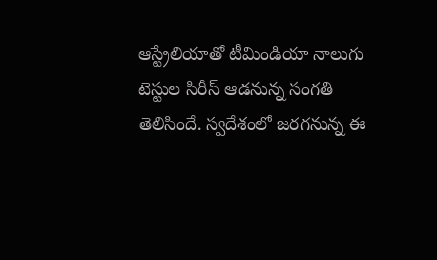ఆస్ట్రేలియాతో టీమిండియా నాలుగు టెస్టుల సిరీస్ ఆడనున్న సంగతి తెలిసిందే. స్వదేశంలో జరగనున్న ఈ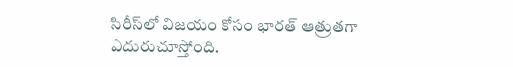సిరీస్‌లో విజయం కోసం భారత్ ఆత్రుతగా ఎదురుచూస్తోంది.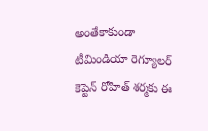అంతేకాకుండా టీమిండియా రెగ్యూలర్ కెప్టెన్ రోహిత్ శర్మకు ఈ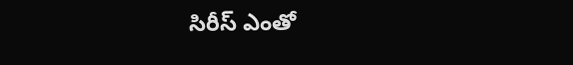సిరీస్ ఎంతో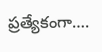ప్రత్యేకంగా….